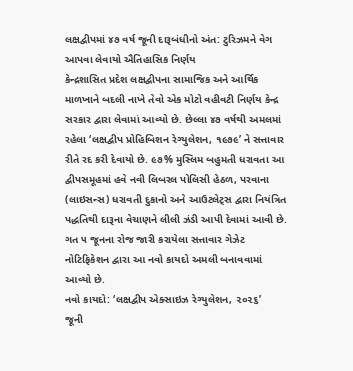લક્ષદ્વીપમાં ૪૭ વર્ષ જૂની દારૂબંધીનો અંત: ટુરિઝમને વેગ આપવા લેવાયો ઐતિહાસિક નિર્ણય
કેન્દ્રશાસિત પ્રદેશ લક્ષદ્વીપના સામાજિક અને આર્થિક માળખાને બદલી નાખે તેવો એક મોટો વહીવટી નિર્ણય કેન્દ્ર સરકાર દ્વારા લેવામાં આવ્યો છે. છેલ્લા ૪૭ વર્ષથી અમલમાં રહેલા ‘લક્ષદ્વીપ પ્રોહિબિશન રેગ્યુલેશન, ૧૯૭૯’ ને સત્તાવાર રીતે રદ કરી દેવાયો છે. ૯૭% મુસ્લિમ બહુમતી ધરાવતા આ દ્વીપસમૂહમાં હવે નવી લિબરલ પોલિસી હેઠળ, પરવાના (લાઇસન્સ) ધરાવતી દુકાનો અને આઉટલેટ્સ દ્વારા નિયંત્રિત પદ્ધતિથી દારૂના વેચાણને લીલી ઝંડી આપી દેવામાં આવી છે. ગત ૫ જૂનના રોજ જારી કરાયેલા સત્તાવાર ગેઝેટ નોટિફિકેશન દ્વારા આ નવો કાયદો અમલી બનાવવામાં આવ્યો છે.
નવો કાયદો: ‘લક્ષદ્વીપ એક્સાઇઝ રેગ્યુલેશન, ૨૦૨૬’
જૂની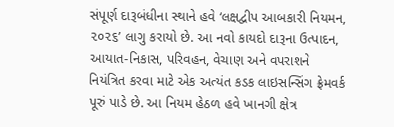સંપૂર્ણ દારૂબંધીના સ્થાને હવે ‘લક્ષદ્વીપ આબકારી નિયમન, ૨૦૨૬’ લાગુ કરાયો છે. આ નવો કાયદો દારૂના ઉત્પાદન, આયાત-નિકાસ, પરિવહન, વેચાણ અને વપરાશને નિયંત્રિત કરવા માટે એક અત્યંત કડક લાઇસન્સિંગ ફ્રેમવર્ક પૂરું પાડે છે. આ નિયમ હેઠળ હવે ખાનગી ક્ષેત્ર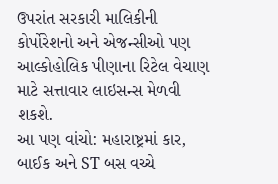ઉપરાંત સરકારી માલિકીની કોર્પોરેશનો અને એજન્સીઓ પણ આલ્કોહોલિક પીણાના રિટેલ વેચાણ માટે સત્તાવાર લાઇસન્સ મેળવી શકશે.
આ પણ વાંચો: મહારાષ્ટ્રમાં કાર, બાઈક અને ST બસ વચ્ચે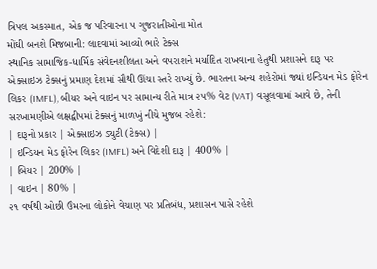ત્રિપલ અકસ્માત, એક જ પરિવારના ૫ ગુજરાતીઓના મોત
મોંઘી બનશે મિજબાની: લાદવામાં આવ્યો ભારે ટેક્સ
સ્થાનિક સામાજિક-ધાર્મિક સંવેદનશીલતા અને વપરાશને મર્યાદિત રાખવાના હેતુથી પ્રશાસને દારૂ પર એક્સાઇઝ ટેક્સનું પ્રમાણ દેશમાં સૌથી ઊંચા સ્તરે રાખ્યું છે. ભારતના અન્ય શહેરોમાં જ્યાં ઇન્ડિયન મેડ ફોરેન લિકર (IMFL), બીયર અને વાઇન પર સામાન્ય રીતે માત્ર ૨૫% વેટ (VAT) વસૂલવામાં આવે છે, તેની સરખામણીએ લક્ષદ્વીપમાં ટેક્સનું માળખું નીચે મુજબ રહેશે:
| દારૂનો પ્રકાર | એક્સાઇઝ ડ્યુટી (ટેક્સ) |
| ઇન્ડિયન મેડ ફોરેન લિકર (IMFL) અને વિદેશી દારૂ | 400% |
| બિયર | 200% |
| વાઇન | 80% |
૨૧ વર્ષથી ઓછી ઉંમરના લોકોને વેચાણ પર પ્રતિબંધ, પ્રશાસન પાસે રહેશે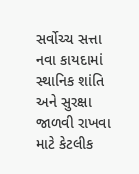સર્વોચ્ચ સત્તા
નવા કાયદામાં સ્થાનિક શાંતિ અને સુરક્ષા જાળવી રાખવા માટે કેટલીક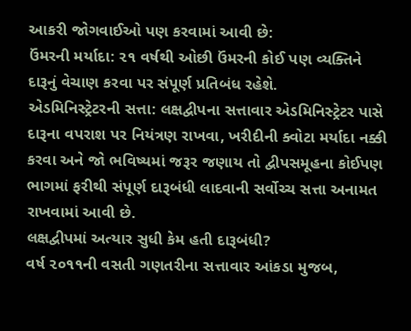આકરી જોગવાઈઓ પણ કરવામાં આવી છે:
ઉંમરની મર્યાદા: ૨૧ વર્ષથી ઓછી ઉંમરની કોઈ પણ વ્યક્તિને દારૂનું વેચાણ કરવા પર સંપૂર્ણ પ્રતિબંધ રહેશે.
એડમિનિસ્ટ્રેટરની સત્તા: લક્ષદ્વીપના સત્તાવાર એડમિનિસ્ટ્રેટર પાસે દારૂના વપરાશ પર નિયંત્રણ રાખવા, ખરીદીની ક્વોટા મર્યાદા નક્કી કરવા અને જો ભવિષ્યમાં જરૂર જણાય તો દ્વીપસમૂહના કોઈપણ ભાગમાં ફરીથી સંપૂર્ણ દારૂબંધી લાદવાની સર્વોચ્ચ સત્તા અનામત રાખવામાં આવી છે.
લક્ષદ્વીપમાં અત્યાર સુધી કેમ હતી દારૂબંધી?
વર્ષ ૨૦૧૧ની વસતી ગણતરીના સત્તાવાર આંકડા મુજબ,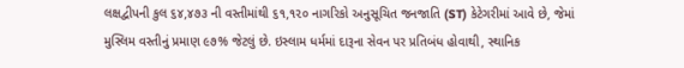લક્ષદ્વીપની કુલ ૬૪,૪૭૩ ની વસ્તીમાંથી ૬૧,૧૨૦ નાગરિકો અનુસૂચિત જનજાતિ (ST) કેટેગરીમાં આવે છે, જેમાં મુસ્લિમ વસ્તીનું પ્રમાણ ૯૭% જેટલું છે. ઇસ્લામ ધર્મમાં દારૂના સેવન પર પ્રતિબંધ હોવાથી, સ્થાનિક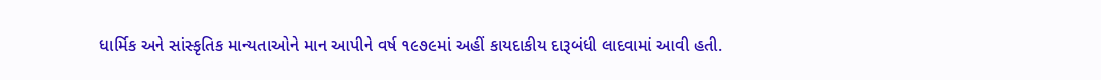ધાર્મિક અને સાંસ્કૃતિક માન્યતાઓને માન આપીને વર્ષ ૧૯૭૯માં અહીં કાયદાકીય દારૂબંધી લાદવામાં આવી હતી.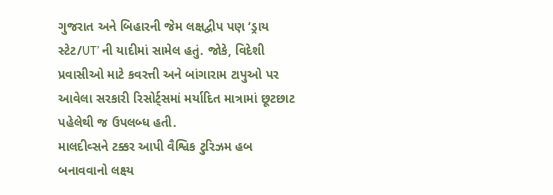ગુજરાત અને બિહારની જેમ લક્ષદ્વીપ પણ ‘ડ્રાય સ્ટેટ/UT’ ની યાદીમાં સામેલ હતું. જોકે, વિદેશી પ્રવાસીઓ માટે કવરત્તી અને બાંગારામ ટાપુઓ પર આવેલા સરકારી રિસોર્ટ્સમાં મર્યાદિત માત્રામાં છૂટછાટ પહેલેથી જ ઉપલબ્ધ હતી.
માલદીવ્સને ટક્કર આપી વૈશ્વિક ટુરિઝમ હબ બનાવવાનો લક્ષ્ય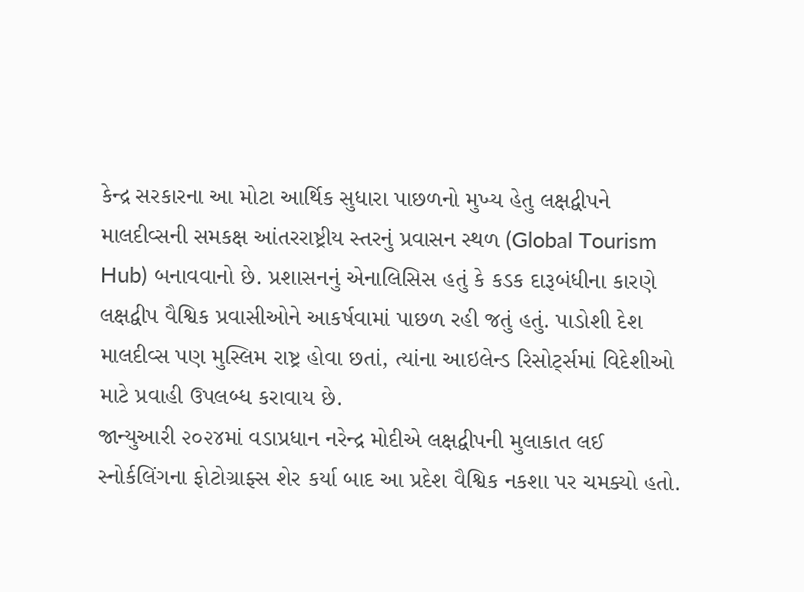કેન્દ્ર સરકારના આ મોટા આર્થિક સુધારા પાછળનો મુખ્ય હેતુ લક્ષદ્વીપને માલદીવ્સની સમકક્ષ આંતરરાષ્ટ્રીય સ્તરનું પ્રવાસન સ્થળ (Global Tourism Hub) બનાવવાનો છે. પ્રશાસનનું એનાલિસિસ હતું કે કડક દારૂબંધીના કારણે લક્ષદ્વીપ વૈશ્વિક પ્રવાસીઓને આકર્ષવામાં પાછળ રહી જતું હતું. પાડોશી દેશ માલદીવ્સ પણ મુસ્લિમ રાષ્ટ્ર હોવા છતાં, ત્યાંના આઇલેન્ડ રિસોર્ટ્સમાં વિદેશીઓ માટે પ્રવાહી ઉપલબ્ધ કરાવાય છે.
જાન્યુઆરી ૨૦૨૪માં વડાપ્રધાન નરેન્દ્ર મોદીએ લક્ષદ્વીપની મુલાકાત લઈ સ્નોર્કલિંગના ફોટોગ્રાફ્સ શેર કર્યા બાદ આ પ્રદેશ વૈશ્વિક નકશા પર ચમક્યો હતો.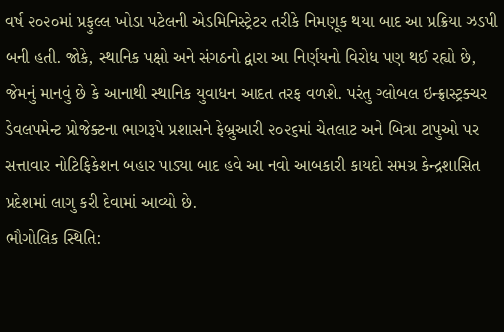વર્ષ ૨૦૨૦માં પ્રફુલ્લ ખોડા પટેલની એડમિનિસ્ટ્રેટર તરીકે નિમણૂક થયા બાદ આ પ્રક્રિયા ઝડપી બની હતી. જોકે, સ્થાનિક પક્ષો અને સંગઠનો દ્વારા આ નિર્ણયનો વિરોધ પણ થઈ રહ્યો છે, જેમનું માનવું છે કે આનાથી સ્થાનિક યુવાધન આદત તરફ વળશે. પરંતુ ગ્લોબલ ઇન્ફ્રાસ્ટ્રક્ચર ડેવલપમેન્ટ પ્રોજેક્ટના ભાગરૂપે પ્રશાસને ફેબ્રુઆરી ૨૦૨૬માં ચેતલાટ અને બિત્રા ટાપુઓ પર સત્તાવાર નોટિફિકેશન બહાર પાડ્યા બાદ હવે આ નવો આબકારી કાયદો સમગ્ર કેન્દ્રશાસિત પ્રદેશમાં લાગુ કરી દેવામાં આવ્યો છે.
ભૌગોલિક સ્થિતિ: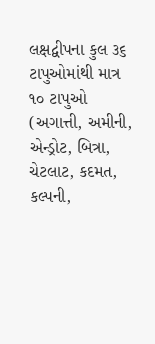લક્ષદ્વીપના કુલ ૩૬ ટાપુઓમાંથી માત્ર ૧૦ ટાપુઓ (અગાત્તી, અમીની, એન્ડ્રોટ, બિત્રા, ચેટલાટ, કદમત, કલ્પની,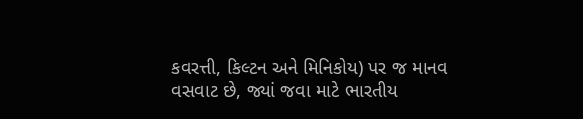કવરત્તી, કિલ્ટન અને મિનિકોય) પર જ માનવ વસવાટ છે, જ્યાં જવા માટે ભારતીય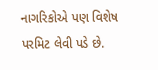નાગરિકોએ પણ વિશેષ પરમિટ લેવી પડે છે.